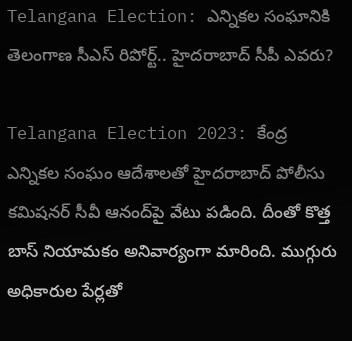Telangana Election: ఎన్నికల సంఘానికి తెలంగాణ సీఎస్ రిపోర్ట్.. హైదరాబాద్‌ సీపీ ఎవరు?

Telangana Election 2023: కేంద్ర ఎన్నికల సంఘం ఆదేశాలతో హైదరాబాద్‌ పోలీసు కమిషనర్‌ సీవీ ఆనంద్‌పై వేటు పడింది. దీంతో కొత్త బాస్‌ నియామకం అనివార్యంగా మారింది. ముగ్గురు అధికారుల పేర్లతో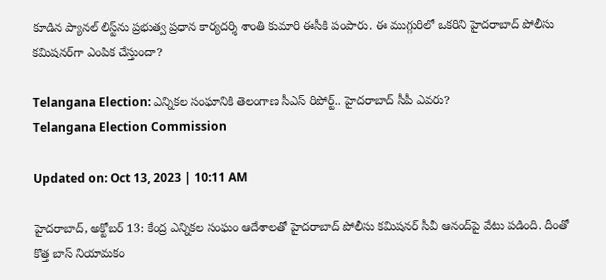కూడిన ప్యానల్‌ లిస్ట్‌ను ప్రభుత్వ ప్రధాన కార్యదర్శి శాంతి కుమారి ఈసీకి పంపారు. ఈ ముగ్గురిలో ఒకరిని హైదరాబాద్‌ పోలీసు కమిషనర్‌గా ఎంపిక చేస్తుందా?

Telangana Election: ఎన్నికల సంఘానికి తెలంగాణ సీఎస్ రిపోర్ట్.. హైదరాబాద్‌ సీపీ ఎవరు?
Telangana Election Commission

Updated on: Oct 13, 2023 | 10:11 AM

హైదరాబాద్, అక్టోబర్ 13: కేంద్ర ఎన్నికల సంఘం ఆదేశాలతో హైదరాబాద్‌ పోలీసు కమిషనర్‌ సీవీ ఆనంద్‌పై వేటు పడింది. దీంతో కొత్త బాస్‌ నియామకం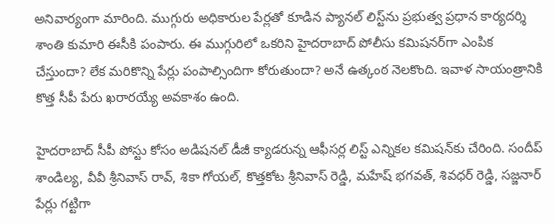అనివార్యంగా మారింది. ముగ్గురు అధికారుల పేర్లతో కూడిన ప్యానల్‌ లిస్ట్‌ను ప్రభుత్వ ప్రధాన కార్యదర్శి శాంతి కుమారి ఈసీకి పంపారు. ఈ ముగ్గురిలో ఒకరిని హైదరాబాద్‌ పోలీసు కమిషనర్‌గా ఎంపిక చేస్తుందా? లేక మరికొన్ని పేర్లు పంపాల్సిందిగా కోరుతుందా? అనే ఉత్కంఠ నెలకొంది. ఇవాళ సాయంత్రానికి కొత్త సీపీ పేరు ఖరారయ్యే అవకాశం ఉంది.

హైదరాబాద్ సీపీ పోస్టు కోసం అడిషనల్ డీజీ క్యాడరున్న ఆఫీసర్ల లిస్ట్ ఎన్నికల కమిషన్‌కు చేరింది. సందీప్ శాండిల్య, వీవీ శ్రీనివాస్ రావ్, శికా గోయల్, కొత్తకోట శ్రీనివాస్ రెడ్డి, మహేష్ భగవత్, శివధర్ రెడ్డి, సజ్జనార్ పేర్లు గట్టిగా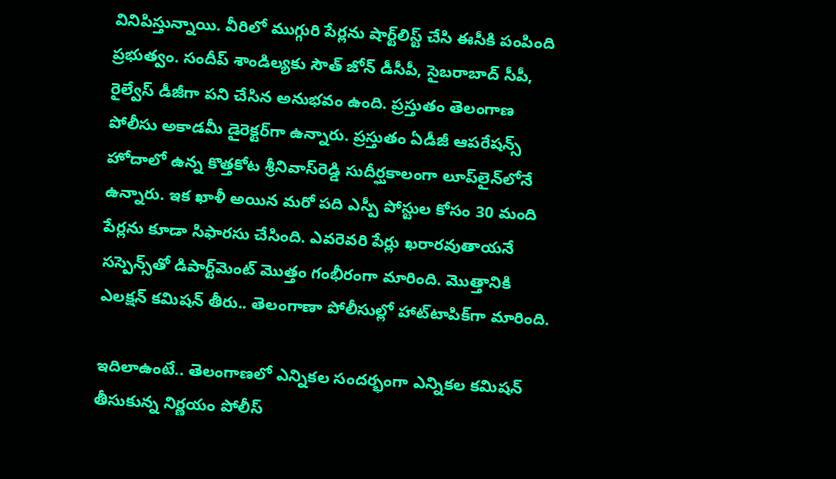వినిపిస్తున్నాయి. వీరిలో ముగ్గురి పేర్లను షార్ట్‌లిస్ట్‌ చేసి ఈసీకి పంపింది ప్రభుత్వం. సందీప్‌ శాండిల్యకు సౌత్‌ జోన్ డీసీపీ, సైబరాబాద్‌ సీపీ, రైల్వేస్‌ డీజీగా పని చేసిన అనుభవం ఉంది. ప్రస్తుతం తెలంగాణ పోలీసు అకాడమీ డైరెక్టర్‌గా ఉన్నారు. ప్రస్తుతం ఏడీజీ ఆపరేషన్స్‌ హోదాలో ఉన్న కొత్తకోట శ్రీనివాస్‌రెడ్డి సుదీర్ఘకాలంగా లూప్‌లైన్‌లోనే ఉన్నారు. ఇక ఖాళీ అయిన మరో పది ఎస్పీ పోస్టుల కోసం 30 మంది పేర్లను కూడా సిఫారసు చేసింది. ఎవరెవరి పేర్లు ఖరారవుతాయనే సస్పెన్స్‌తో డిపార్ట్‌మెంట్ మొత్తం గంభీరంగా మారింది. మొత్తానికి ఎలక్షన్ కమిషన్ తీరు.. తెలంగాణా పోలీసుల్లో హాట్‌టాపిక్‌గా మారింది.

ఇదిలాఉంటే.. తెలంగాణలో ఎన్నికల సందర్భంగా ఎన్నికల కమిషన్ తీసుకున్న నిర్ణయం పోలీస్‌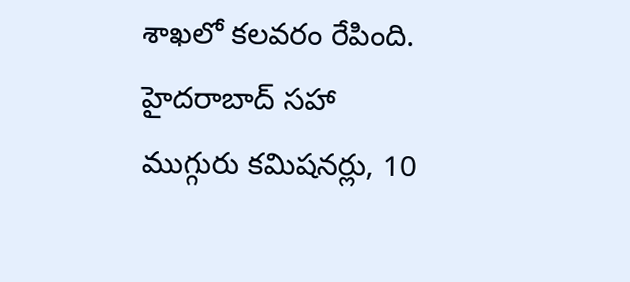శాఖలో కలవరం రేపింది. హైదరాబాద్ సహా ముగ్గురు కమిషనర్లు, 10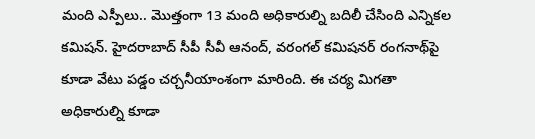మంది ఎస్పీలు.. మొత్తంగా 13 మంది అధికారుల్ని బదిలీ చేసింది ఎన్నికల కమిషన్. హైదరాబాద్ సీపీ సీవీ ఆనంద్, వరంగల్ కమిషనర్ రంగనాథ్‌పై కూడా వేటు పడ్డం చర్చనీయాంశంగా మారింది. ఈ చర్య మిగతా అధికారుల్ని కూడా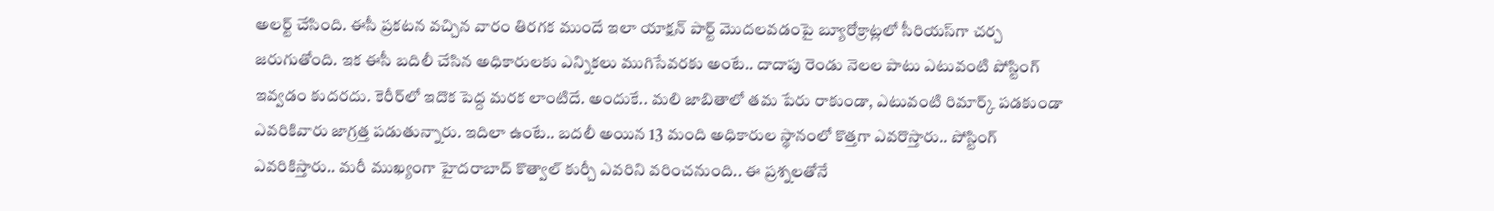అలర్ట్ చేసింది. ఈసీ ప్రకటన వచ్చిన వారం తిరగక ముందే ఇలా యాక్షన్‌ పార్ట్ మొదలవడంపై బ్యూరోక్రాట్లలో సీరియస్‌గా చర్చ జరుగుతోంది. ఇక ఈసీ బదిలీ చేసిన అధికారులకు ఎన్నికలు ముగిసేవరకు అంటే.. దాదాపు రెండు నెలల పాటు ఎటువంటి పోస్టింగ్ ఇవ్వడం కుదరదు. కెరీర్‌లో ఇదొక పెద్ద మరక లాంటిదే. అందుకే.. మలి జాబితాలో తమ పేరు రాకుండా, ఎటువంటి రిమార్క్ పడకుండా ఎవరికివారు జాగ్రత్త పడుతున్నారు. ఇదిలా ఉంటే.. బదలీ అయిన 13 మంది అధికారుల స్థానంలో కొత్తగా ఎవరొస్తారు.. పోస్టింగ్ ఎవరికిస్తారు.. మరీ ముఖ్యంగా హైదరాబాద్ కొత్వాల్ కుర్చీ ఎవరిని వరించనుంది.. ఈ ప్రశ్నలతోనే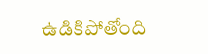ఉడికిపోతోంది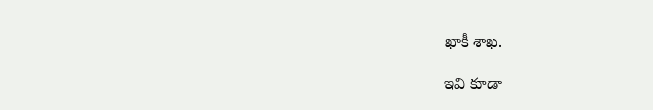ఖాకీ శాఖ.

ఇవి కూడా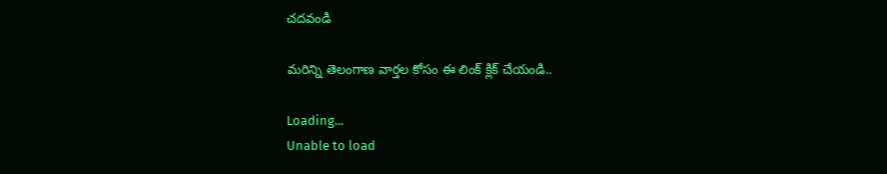చదవండి

మరిన్ని తెలంగాణ వార్తల కోసం ఈ లింక్ క్లిక్ చేయండి..

Loading...
Unable to load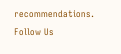recommendations.
Follow Us